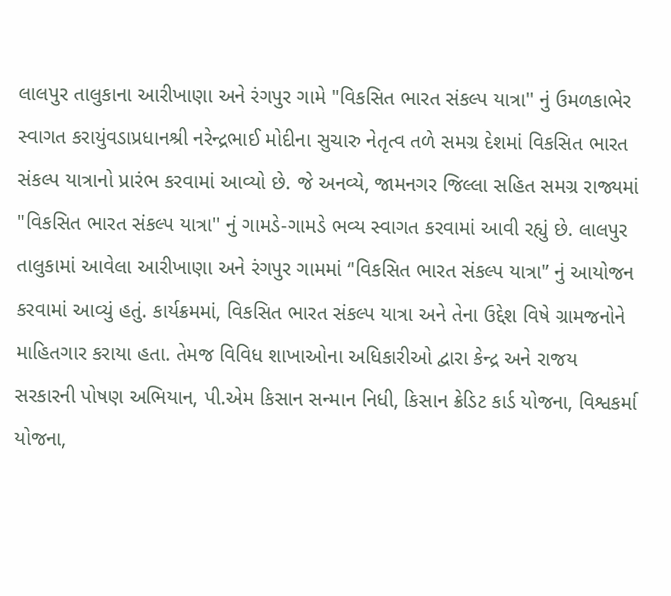લાલપુર તાલુકાના આરીખાણા અને રંગપુર ગામે "વિકસિત ભારત સંકલ્પ યાત્રા'' નું ઉમળકાભેર સ્વાગત કરાયુંવડાપ્રધાનશ્રી નરેન્દ્રભાઈ મોદીના સુચારુ નેતૃત્વ તળે સમગ્ર દેશમાં વિકસિત ભારત સંકલ્પ યાત્રાનો પ્રારંભ કરવામાં આવ્યો છે. જે અનવ્યે, જામનગર જિલ્લા સહિત સમગ્ર રાજ્યમાં "વિકસિત ભારત સંકલ્પ યાત્રા'' નું ગામડે-ગામડે ભવ્ય સ્વાગત કરવામાં આવી રહ્યું છે. લાલપુર તાલુકામાં આવેલા આરીખાણા અને રંગપુર ગામમાં ‘'વિકસિત ભારત સંકલ્પ યાત્રા'’ નું આયોજન કરવામાં આવ્યું હતું. કાર્યક્રમમાં, વિકસિત ભારત સંકલ્પ યાત્રા અને તેના ઉદ્દેશ વિષે ગ્રામજનોને માહિતગાર કરાયા હતા. તેમજ વિવિધ શાખાઓના અધિકારીઓ દ્વારા કેન્દ્ર અને રાજય સરકારની પોષણ અભિયાન, પી.એમ કિસાન સન્માન નિધી, કિસાન ક્રેડિટ કાર્ડ યોજના, વિશ્વકર્મા યોજના,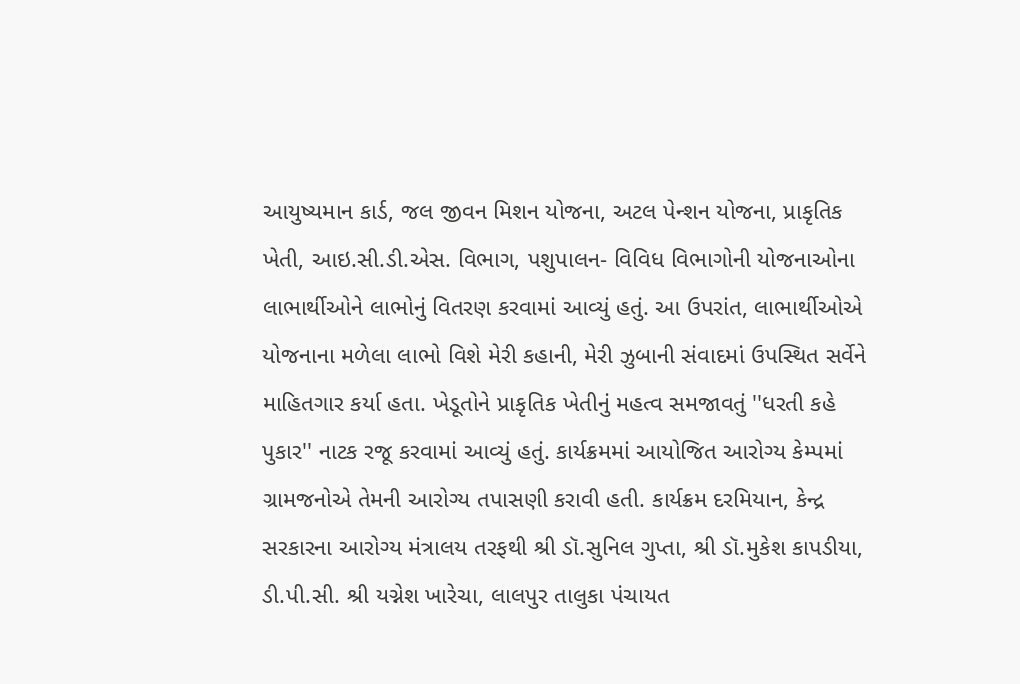આયુષ્યમાન કાર્ડ, જલ જીવન મિશન યોજના, અટલ પેન્શન યોજના, પ્રાકૃતિક ખેતી, આઇ.સી.ડી.એસ. વિભાગ, પશુપાલન- વિવિધ વિભાગોની યોજનાઓના લાભાર્થીઓને લાભોનું વિતરણ કરવામાં આવ્યું હતું. આ ઉપરાંત, લાભાર્થીઓએ યોજનાના મળેલા લાભો વિશે મેરી કહાની, મેરી ઝુબાની સંવાદમાં ઉપસ્થિત સર્વેને માહિતગાર કર્યા હતા. ખેડૂતોને પ્રાકૃતિક ખેતીનું મહત્વ સમજાવતું ''ધરતી કહે પુકાર'' નાટક રજૂ કરવામાં આવ્યું હતું. કાર્યક્રમમાં આયોજિત આરોગ્ય કેમ્પમાં ગ્રામજનોએ તેમની આરોગ્ય તપાસણી કરાવી હતી. કાર્યક્રમ દરમિયાન, કેન્દ્ર સરકારના આરોગ્ય મંત્રાલય તરફથી શ્રી ડૉ.સુનિલ ગુપ્તા, શ્રી ડૉ.મુકેશ કાપડીયા, ડી.પી.સી. શ્રી યગ્નેશ ખારેચા, લાલપુર તાલુકા પંચાયત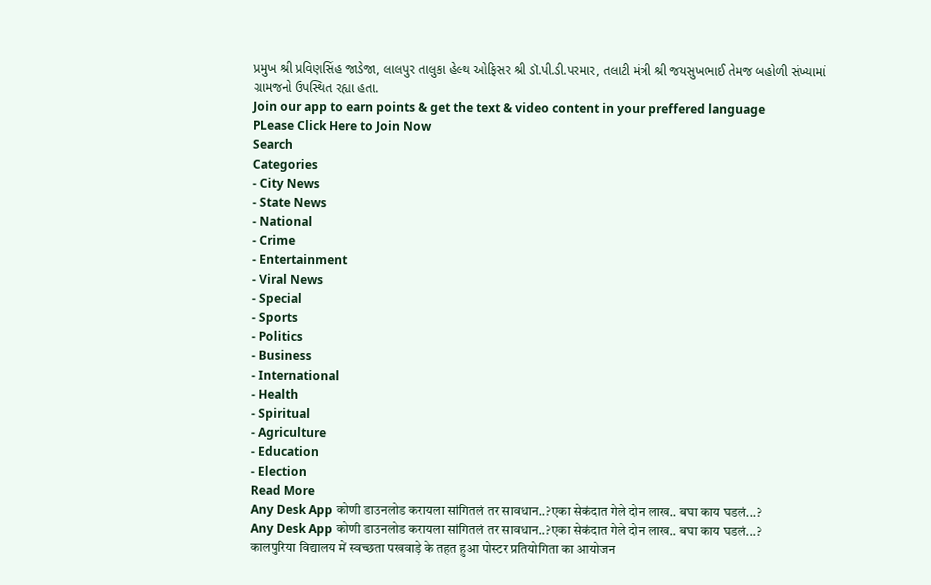પ્રમુખ શ્રી પ્રવિણસિંહ જાડેજા, લાલપુર તાલુકા હેલ્થ ઓફિસર શ્રી ડૉ.પી.ડી.પરમાર, તલાટી મંત્રી શ્રી જયસુખભાઈ તેમજ બહોળી સંખ્યામાં ગ્રામજનો ઉપસ્થિત રહ્યા હતા.
Join our app to earn points & get the text & video content in your preffered language
PLease Click Here to Join Now
Search
Categories
- City News
- State News
- National
- Crime
- Entertainment
- Viral News
- Special
- Sports
- Politics
- Business
- International
- Health
- Spiritual
- Agriculture
- Education
- Election
Read More
Any Desk App कोणी डाउनलोड करायला सांगितलं तर सावधान..?एका सेकंदात गेले दोन लाख.. बघा काय घडलं...?
Any Desk App कोणी डाउनलोड करायला सांगितलं तर सावधान..?एका सेकंदात गेले दोन लाख.. बघा काय घडलं...?
कालपुरिया विद्यालय में स्वच्छता पखवाड़े के तहत हुआ पोस्टर प्रतियोगिता का आयोजन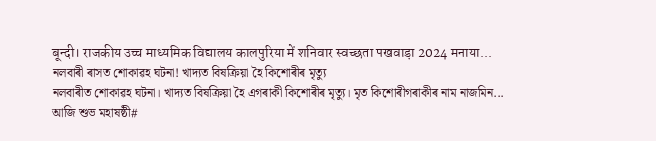बून्दी। राजकीय उच्च माध्यमिक विद्यालय कालपुरिया में शनिवार स्वच्छता पखवाड़ा 2024 मनाया...
নলবাৰী ৰাসত শোকাৱহ ঘটনা! খাদ্যত বিষক্রিয়া হৈ কিশোৰীৰ মৃত্যু
নলবাৰীত শোকাৱহ ঘটনা। খাদ্যত বিষক্রিয়া হৈ এগৰাকী কিশোৰীৰ মৃত্যু। মৃত কিশোৰীগৰাকীৰ নাম নাজমিন...
আজি শুভ মহাষষ্ঠী#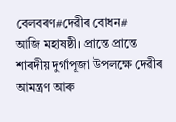বেলবৰণ#দেৱীৰ বোধন#
আজি মহাষষ্ঠী। প্ৰান্তে প্ৰান্তে শাৰদীয় দুৰ্গাপূজা উপলক্ষে দেৱীৰ আমন্ত্ৰণ আৰু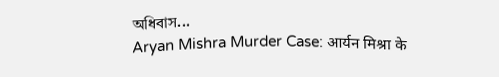অধিবাস...
Aryan Mishra Murder Case: आर्यन मिश्रा के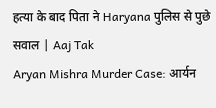हत्या के बाद पिता ने Haryana पुलिस से पुछे सवाल | Aaj Tak
Aryan Mishra Murder Case: आर्यन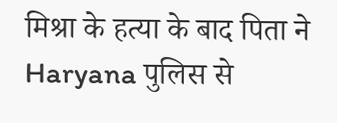मिश्रा के हत्या के बाद पिता ने Haryana पुलिस से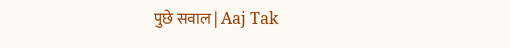पुछे सवाल | Aaj Tak